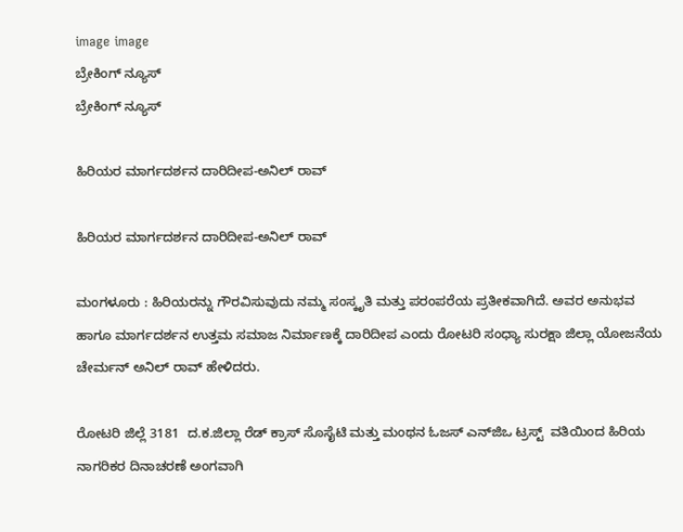image image
ಬ್ರೇಕಿಂಗ್ ನ್ಯೂಸ್
ಬ್ರೇಕಿಂಗ್ ನ್ಯೂಸ್

ಹಿರಿಯರ ಮಾರ್ಗದರ್ಶನ ದಾರಿದೀಪ-ಅನಿಲ್ ರಾವ್

ಹಿರಿಯರ ಮಾರ್ಗದರ್ಶನ ದಾರಿದೀಪ-ಅನಿಲ್ ರಾವ್

ಮಂಗಳೂರು : ಹಿರಿಯರನ್ನು ಗೌರವಿಸುವುದು ನಮ್ಮ ಸಂಸ್ಕೃತಿ ಮತ್ತು ಪರಂಪರೆಯ ಪ್ರತೀಕವಾಗಿದೆ. ಅವರ ಅನುಭವ ಹಾಗೂ ಮಾರ್ಗದರ್ಶನ ಉತ್ತಮ ಸಮಾಜ ನಿರ್ಮಾಣಕ್ಕೆ ದಾರಿದೀಪ ಎಂದು ರೋಟರಿ ಸಂಧ್ಯಾ ಸುರಕ್ಷಾ ಜಿಲ್ಲಾ ಯೋಜನೆಯ ಚೇರ್ಮನ್ ಅನಿಲ್ ರಾವ್ ಹೇಳಿದರು.

ರೋಟರಿ ಜಿಲ್ಲೆ 3181  ದ.ಕ.ಜಿಲ್ಲಾ ರೆಡ್ ಕ್ರಾಸ್ ಸೊಸೈಟಿ ಮತ್ತು ಮಂಥನ ಓಜಸ್ ಎನ್‌ಜಿಒ ಟ್ರಸ್ಟ್  ವತಿಯಿಂದ ಹಿರಿಯ ನಾಗರಿಕರ ದಿನಾಚರಣೆ ಅಂಗವಾಗಿ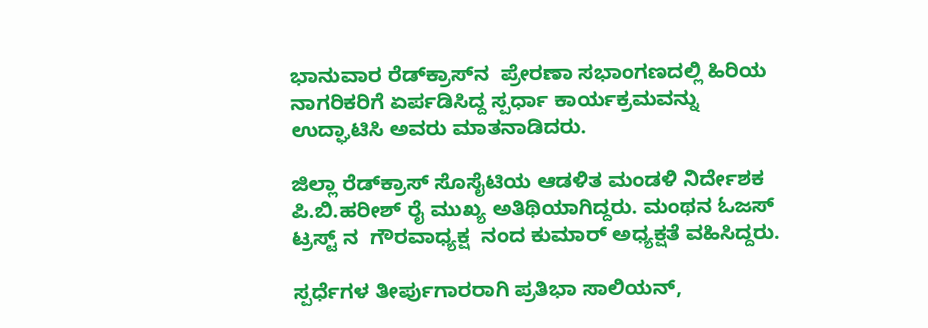ಭಾನುವಾರ ರೆಡ್‌ಕ್ರಾಸ್‌ನ  ಪ್ರೇರಣಾ ಸಭಾಂಗಣದಲ್ಲಿ ಹಿರಿಯ ನಾಗರಿಕರಿಗೆ ಏರ್ಪಡಿಸಿದ್ದ ಸ್ಪರ್ಧಾ ಕಾರ್ಯಕ್ರಮವನ್ನು  ಉದ್ಘಾಟಿಸಿ ಅವರು ಮಾತನಾಡಿದರು.

ಜಿಲ್ಲಾ ರೆಡ್‌ಕ್ರಾಸ್ ಸೊಸೈಟಿಯ ಆಡಳಿತ ಮಂಡಳಿ ನಿರ್ದೇಶಕ ಪಿ.ಬಿ.ಹರೀಶ್ ರೈ ಮುಖ್ಯ ಅತಿಥಿಯಾಗಿದ್ದರು. ಮಂಥನ ಓಜಸ್ ಟ್ರಸ್ಟ್‌ ನ  ಗೌರವಾಧ್ಯಕ್ಷ  ನಂದ ಕುಮಾರ್ ಅಧ್ಯಕ್ಷತೆ ವಹಿಸಿದ್ದರು.

ಸ್ಪರ್ಧೆಗಳ ತೀರ್ಪುಗಾರರಾಗಿ ಪ್ರತಿಭಾ ಸಾಲಿಯನ್,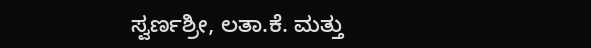ಸ್ವರ್ಣಶ್ರೀ, ಲತಾ.ಕೆ. ಮತ್ತು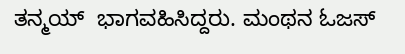ತನ್ಮಯ್  ಭಾಗವಹಿಸಿದ್ದರು. ಮಂಥನ ಓಜಸ್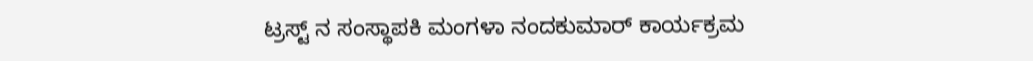ಟ್ರಸ್ಟ್ ನ‌ ಸಂಸ್ಥಾಪಕಿ ಮಂಗಳಾ ನಂದಕುಮಾರ್ ಕಾರ್ಯಕ್ರಮ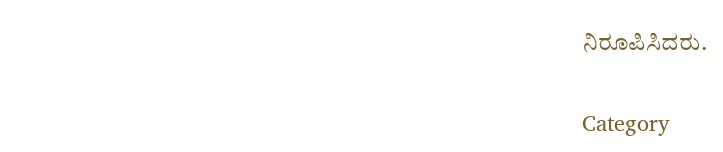ನಿರೂಪಿಸಿದರು.

Category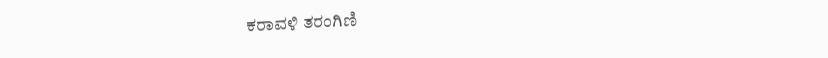ಕರಾವಳಿ ತರಂಗಿಣಿ